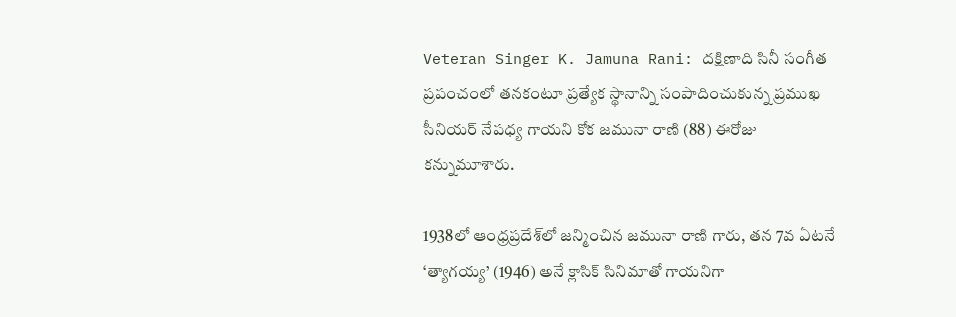Veteran Singer K. Jamuna Rani: దక్షిణాది సినీ సంగీత ప్రపంచంలో తనకంటూ ప్రత్యేక స్థానాన్ని సంపాదించుకున్న ప్రముఖ సీనియర్ నేపధ్య గాయని కోక జమునా రాణి (88) ఈరోజు కన్నుమూశారు.

1938లో ఆంధ్రప్రదేశ్‌లో జన్మించిన జమునా రాణి గారు, తన 7వ ఏటనే ‘త్యాగయ్య’ (1946) అనే క్లాసిక్ సినిమాతో గాయనిగా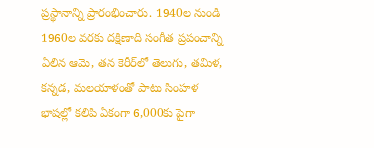ప్రస్థానాన్ని ప్రారంభించారు. 1940ల నుండి 1960ల వరకు దక్షిణాది సంగీత ప్రపంచాన్ని ఏలిన ఆమె, తన కెరీర్‌లో తెలుగు, తమిళ, కన్నడ, మలయాళంతో పాటు సింహళ భాషల్లో కలిపి ఏకంగా 6,000కు పైగా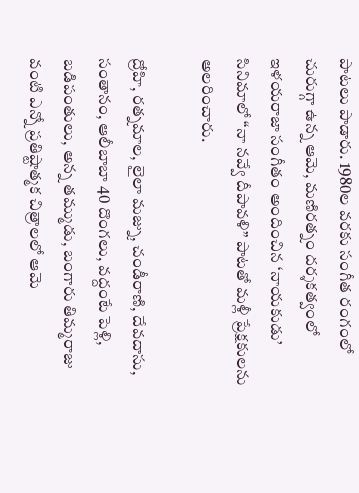పాటలు పాడారు. 1980ల వరకు సంగీత రంగంలో చురుగ్గా ఉన్న ఆమె, మణిరత్నం దర్శకత్వంలో ఇళయరాజా సంగీతం అందించిన ‘నాయకుడు’ సినిమాలో “నా నవ్వే దీపావళి” పాటతో మళ్లీ ప్రేక్షకులను అలరించారు.

ద్రోహి, రత్నమాల, లైలా మజ్ను, చండీరాణి, దేవదాసు, సంతానం, ఆలీబాబా 40 దొంగలు, వద్దంటే పెళ్లి, బడిపంతులు, అన్న తమ్ముడు, బంగారు తిమ్మరాజు వంటి ఎన్నో ప్రతిష్టాత్మక చిత్రాలలో ఆమె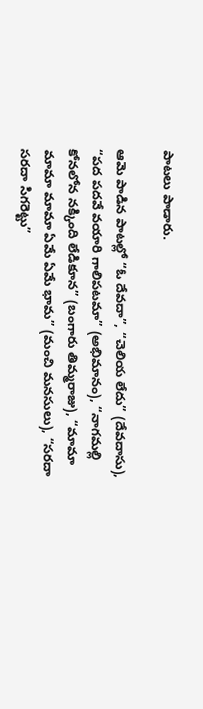పాటలు పాడారు.

ఆమె పాడిన పాటల్లో “ఓ దేవదా”, “చెలియ లేదు” (దేవదాసు), “పద పదవే వయారి గాలిపటమా” (అభిమానం), “నాగమల్లి కోనలోన నక్కింది లేడికూన” (బంగారు తిమ్మరాజు), “మామా మామా మామా ఏమే ఏమే భామ” (మంచి మనసులు), “సరదా సరదా సిగరెట్టు”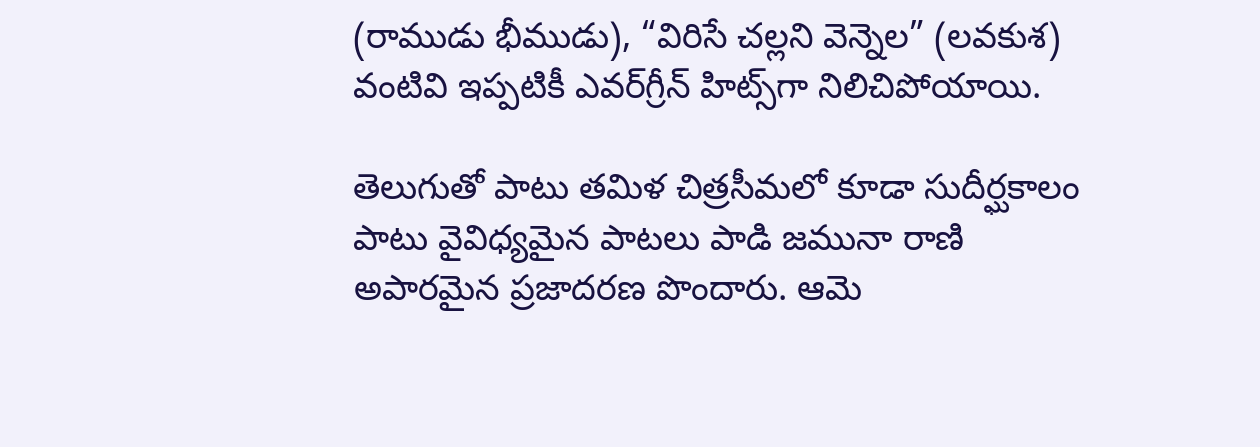(రాముడు భీముడు), “విరిసే చల్లని వెన్నెల” (లవకుశ) వంటివి ఇప్పటికీ ఎవర్‌గ్రీన్ హిట్స్‌గా నిలిచిపోయాయి.

తెలుగుతో పాటు తమిళ చిత్రసీమలో కూడా సుదీర్ఘకాలం పాటు వైవిధ్యమైన పాటలు పాడి జమునా రాణి అపారమైన ప్రజాదరణ పొందారు. ఆమె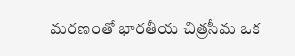మరణంతో భారతీయ చిత్రసీమ ఒక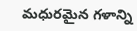మధురమైన గళాన్ని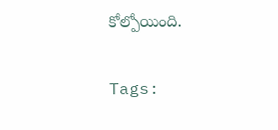కోల్పోయింది.

Tags: